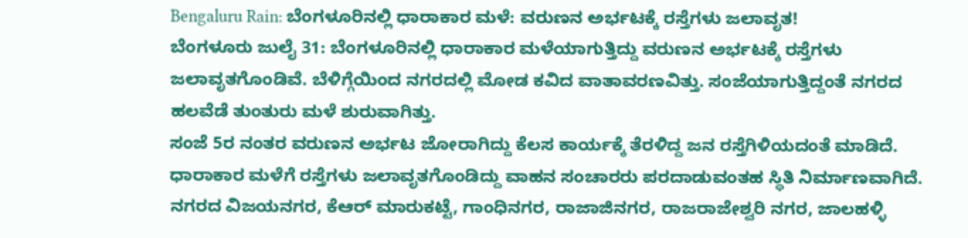Bengaluru Rain: ಬೆಂಗಳೂರಿನಲ್ಲಿ ಧಾರಾಕಾರ ಮಳೆ: ವರುಣನ ಅರ್ಭಟಕ್ಕೆ ರಸ್ತೆಗಳು ಜಲಾವೃತ!
ಬೆಂಗಳೂರು ಜುಲೈ 31: ಬೆಂಗಳೂರಿನಲ್ಲಿ ಧಾರಾಕಾರ ಮಳೆಯಾಗುತ್ತಿದ್ದು ವರುಣನ ಅರ್ಭಟಕ್ಕೆ ರಸ್ತೆಗಳು ಜಲಾವೃತಗೊಂಡಿವೆ. ಬೆಳಿಗ್ಗೆಯಿಂದ ನಗರದಲ್ಲಿ ಮೋಡ ಕವಿದ ವಾತಾವರಣವಿತ್ತು. ಸಂಜೆಯಾಗುತ್ತಿದ್ದಂತೆ ನಗರದ ಹಲವೆಡೆ ತುಂತುರು ಮಳೆ ಶುರುವಾಗಿತ್ತು.
ಸಂಜೆ 5ರ ನಂತರ ವರುಣನ ಅರ್ಭಟ ಜೋರಾಗಿದ್ದು ಕೆಲಸ ಕಾರ್ಯಕ್ಕೆ ತೆರಳಿದ್ದ ಜನ ರಸ್ತೆಗಿಳಿಯದಂತೆ ಮಾಡಿದೆ. ಧಾರಾಕಾರ ಮಳೆಗೆ ರಸ್ತೆಗಳು ಜಲಾವೃತಗೊಂಡಿದ್ದು ವಾಹನ ಸಂಚಾರರು ಪರದಾಡುವಂತಹ ಸ್ಥಿತಿ ನಿರ್ಮಾಣವಾಗಿದೆ. ನಗರದ ವಿಜಯನಗರ, ಕೆಆರ್ ಮಾರುಕಟ್ಟೆ, ಗಾಂಧಿನಗರ, ರಾಜಾಜಿನಗರ, ರಾಜರಾಜೇಶ್ವರಿ ನಗರ, ಜಾಲಹಳ್ಳಿ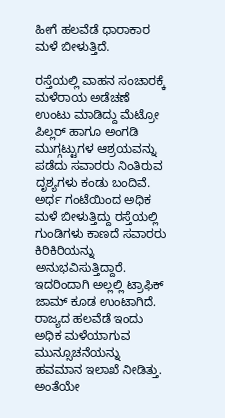ಹೀಗೆ ಹಲವೆಡೆ ಧಾರಾಕಾರ ಮಳೆ ಬೀಳುತ್ತಿದೆ.

ರಸ್ತೆಯಲ್ಲಿ ವಾಹನ ಸಂಚಾರಕ್ಕೆ ಮಳೆರಾಯ ಅಡೆಚಣೆ ಉಂಟು ಮಾಡಿದ್ದು ಮೆಟ್ರೋ ಪಿಲ್ಲರ್ ಹಾಗೂ ಅಂಗಡಿ ಮುಗ್ಗಟ್ಟುಗಳ ಆಶ್ರಯವನ್ನು ಪಡೆದು ಸವಾರರು ನಿಂತಿರುವ ದೃಶ್ಯಗಳು ಕಂಡು ಬಂದಿವೆ. ಅರ್ಧ ಗಂಟೆಯಿಂದ ಅಧಿಕ ಮಳೆ ಬೀಳುತ್ತಿದ್ದು ರಸ್ತೆಯಲ್ಲಿ ಗುಂಡಿಗಳು ಕಾಣದೆ ಸವಾರರು ಕಿರಿಕಿರಿಯನ್ನು ಅನುಭವಿಸುತ್ತಿದ್ದಾರೆ. ಇದರಿಂದಾಗಿ ಅಲ್ಲಲ್ಲಿ ಟ್ರಾಫಿಕ್ ಜಾಮ್ ಕೂಡ ಉಂಟಾಗಿದೆ.
ರಾಜ್ಯದ ಹಲವೆಡೆ ಇಂದು ಅಧಿಕ ಮಳೆಯಾಗುವ ಮುನ್ಸೂಚನೆಯನ್ನು ಹವಮಾನ ಇಲಾಖೆ ನೀಡಿತ್ತು. ಅಂತೆಯೇ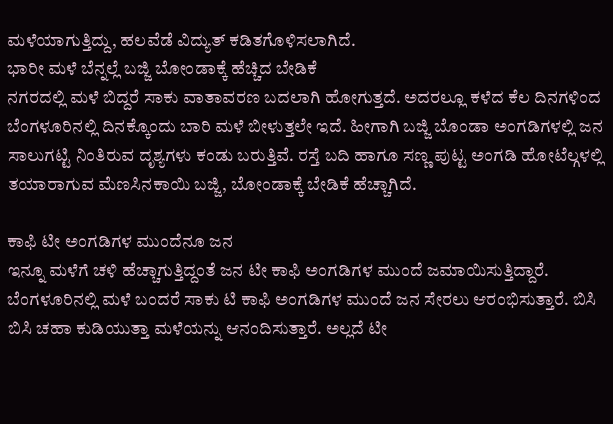ಮಳೆಯಾಗುತ್ತಿದ್ದು, ಹಲವೆಡೆ ವಿದ್ಯುತ್ ಕಡಿತಗೊಳಿಸಲಾಗಿದೆ.
ಭಾರೀ ಮಳೆ ಬೆನ್ನಲ್ಲೆ ಬಜ್ಜಿ ಬೋಂಡಾಕ್ಕೆ ಹೆಚ್ಚಿದ ಬೇಡಿಕೆ
ನಗರದಲ್ಲಿ ಮಳೆ ಬಿದ್ದರೆ ಸಾಕು ವಾತಾವರಣ ಬದಲಾಗಿ ಹೋಗುತ್ತದೆ. ಅದರಲ್ಲೂ ಕಳೆದ ಕೆಲ ದಿನಗಳಿಂದ ಬೆಂಗಳೂರಿನಲ್ಲಿ ದಿನಕ್ಕೊಂದು ಬಾರಿ ಮಳೆ ಬೀಳುತ್ತಲೇ ಇದೆ. ಹೀಗಾಗಿ ಬಜ್ಜಿ ಬೊಂಡಾ ಅಂಗಡಿಗಳಲ್ಲಿ ಜನ ಸಾಲುಗಟ್ಟಿ ನಿಂತಿರುವ ದೃಶ್ಯಗಳು ಕಂಡು ಬರುತ್ತಿವೆ. ರಸ್ತೆ ಬದಿ ಹಾಗೂ ಸಣ್ಣ ಪುಟ್ಟ ಅಂಗಡಿ ಹೋಟೆಲ್ಗಳಲ್ಲಿ ತಯಾರಾಗುವ ಮೆಣಸಿನಕಾಯಿ ಬಜ್ಜಿ, ಬೋಂಡಾಕ್ಕೆ ಬೇಡಿಕೆ ಹೆಚ್ಚಾಗಿದೆ.

ಕಾಫಿ ಟೀ ಅಂಗಡಿಗಳ ಮುಂದೆನೂ ಜನ
ಇನ್ನೂ ಮಳೆಗೆ ಚಳಿ ಹೆಚ್ಚಾಗುತ್ತಿದ್ದಂತೆ ಜನ ಟೀ ಕಾಫಿ ಅಂಗಡಿಗಳ ಮುಂದೆ ಜಮಾಯಿಸುತ್ತಿದ್ದಾರೆ. ಬೆಂಗಳೂರಿನಲ್ಲಿ ಮಳೆ ಬಂದರೆ ಸಾಕು ಟಿ ಕಾಫಿ ಅಂಗಡಿಗಳ ಮುಂದೆ ಜನ ಸೇರಲು ಆರಂಭಿಸುತ್ತಾರೆ. ಬಿಸಿ ಬಿಸಿ ಚಹಾ ಕುಡಿಯುತ್ತಾ ಮಳೆಯನ್ನು ಆನಂದಿಸುತ್ತಾರೆ. ಅಲ್ಲದೆ ಟೀ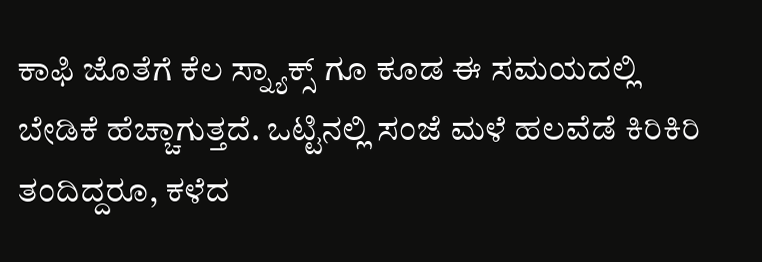ಕಾಫಿ ಜೊತೆಗೆ ಕೆಲ ಸ್ನ್ಯಾಕ್ಸ್ ಗೂ ಕೂಡ ಈ ಸಮಯದಲ್ಲಿ ಬೇಡಿಕೆ ಹೆಚ್ಚಾಗುತ್ತದೆ. ಒಟ್ಟಿನಲ್ಲಿ ಸಂಜೆ ಮಳೆ ಹಲವೆಡೆ ಕಿರಿಕಿರಿ ತಂದಿದ್ದರೂ, ಕಳೆದ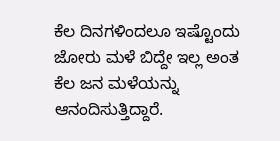ಕೆಲ ದಿನಗಳಿಂದಲೂ ಇಷ್ಟೊಂದು ಜೋರು ಮಳೆ ಬಿದ್ದೇ ಇಲ್ಲ ಅಂತ ಕೆಲ ಜನ ಮಳೆಯನ್ನು ಆನಂದಿಸುತ್ತಿದ್ದಾರೆ.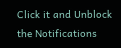Click it and Unblock the Notifications